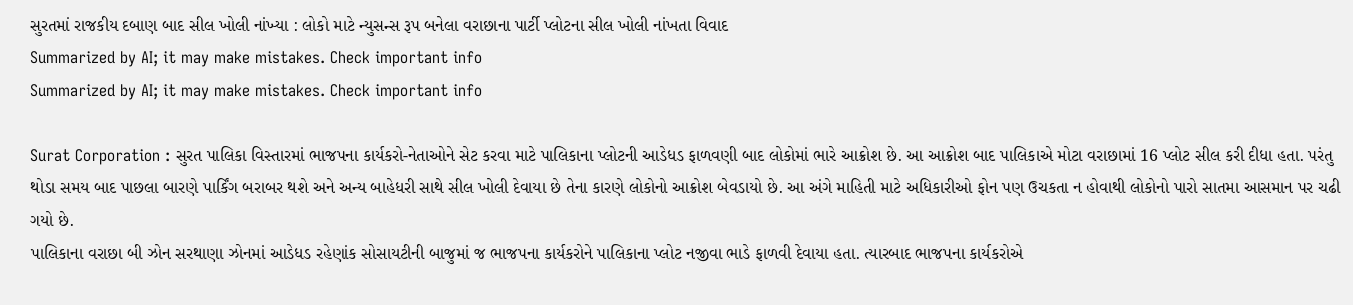સુરતમાં રાજકીય દબાણ બાદ સીલ ખોલી નાંખ્યા : લોકો માટે ન્યુસન્સ રૂપ બનેલા વરાછાના પાર્ટી પ્લોટના સીલ ખોલી નાંખતા વિવાદ
Summarized by AI; it may make mistakes. Check important info
Summarized by AI; it may make mistakes. Check important info

Surat Corporation : સુરત પાલિકા વિસ્તારમાં ભાજપના કાર્યકરો-નેતાઓને સેટ કરવા માટે પાલિકાના પ્લોટની આડેધડ ફાળવણી બાદ લોકોમાં ભારે આક્રોશ છે. આ આક્રોશ બાદ પાલિકાએ મોટા વરાછામાં 16 પ્લોટ સીલ કરી દીધા હતા. પરંતુ થોડા સમય બાદ પાછલા બારણે પાર્કિંગ બરાબર થશે અને અન્ય બાહેધરી સાથે સીલ ખોલી દેવાયા છે તેના કારણે લોકોનો આક્રોશ બેવડાયો છે. આ અંગે માહિતી માટે અધિકારીઓ ફોન પણ ઉચકતા ન હોવાથી લોકોનો પારો સાતમા આસમાન પર ચઢી ગયો છે.
પાલિકાના વરાછા બી ઝોન સરથાણા ઝોનમાં આડેધડ રહેણાંક સોસાયટીની બાજુમાં જ ભાજપના કાર્યકરોને પાલિકાના પ્લોટ નજીવા ભાડે ફાળવી દેવાયા હતા. ત્યારબાદ ભાજપના કાર્યકરોએ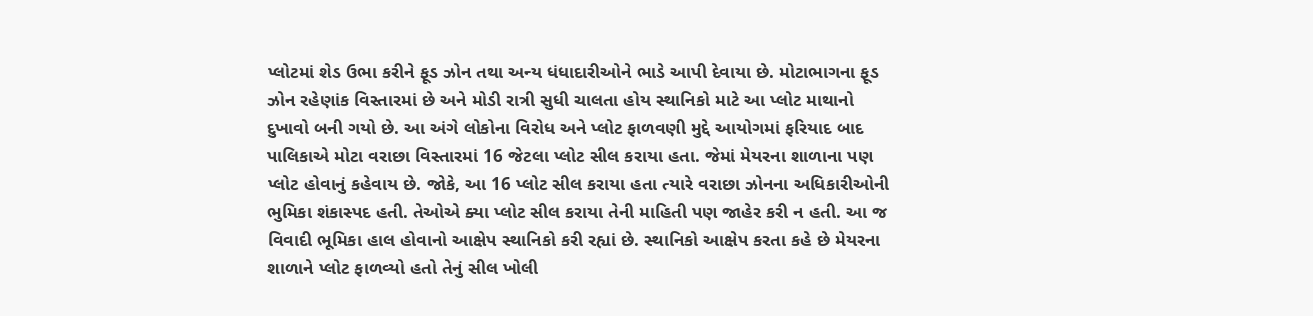પ્લોટમાં શેડ ઉભા કરીને ફૂડ ઝોન તથા અન્ય ધંધાદારીઓને ભાડે આપી દેવાયા છે. મોટાભાગના ફૂડ ઝોન રહેણાંક વિસ્તારમાં છે અને મોડી રાત્રી સુધી ચાલતા હોય સ્થાનિકો માટે આ પ્લોટ માથાનો દુખાવો બની ગયો છે. આ અંગે લોકોના વિરોધ અને પ્લોટ ફાળવણી મુદ્દે આયોગમાં ફરિયાદ બાદ પાલિકાએ મોટા વરાછા વિસ્તારમાં 16 જેટલા પ્લોટ સીલ કરાયા હતા. જેમાં મેયરના શાળાના પણ પ્લોટ હોવાનું કહેવાય છે. જોકે, આ 16 પ્લોટ સીલ કરાયા હતા ત્યારે વરાછા ઝોનના અધિકારીઓની ભુમિકા શંકાસ્પદ હતી. તેઓએ ક્યા પ્લોટ સીલ કરાયા તેની માહિતી પણ જાહેર કરી ન હતી. આ જ વિવાદી ભૂમિકા હાલ હોવાનો આક્ષેપ સ્થાનિકો કરી રહ્યાં છે. સ્થાનિકો આક્ષેપ કરતા કહે છે મેયરના શાળાને પ્લોટ ફાળવ્યો હતો તેનું સીલ ખોલી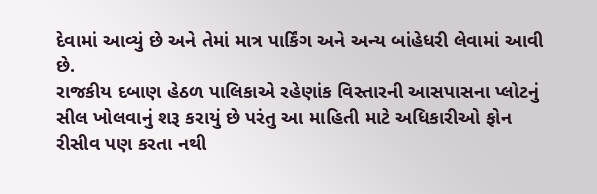દેવામાં આવ્યું છે અને તેમાં માત્ર પાર્કિંગ અને અન્ય બાંહેધરી લેવામાં આવી છે.
રાજકીય દબાણ હેઠળ પાલિકાએ રહેણાંક વિસ્તારની આસપાસના પ્લોટનું સીલ ખોલવાનું શરૂ કરાયું છે પરંતુ આ માહિતી માટે અધિકારીઓ ફોન રીસીવ પણ કરતા નથી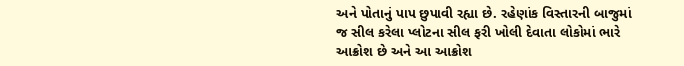અને પોતાનું પાપ છુપાવી રહ્યા છે. રહેણાંક વિસ્તારની બાજુમાં જ સીલ કરેલા પ્લોટના સીલ ફરી ખોલી દેવાતા લોકોમાં ભારે આક્રોશ છે અને આ આક્રોશ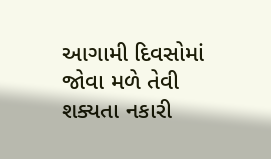આગામી દિવસોમાં જોવા મળે તેવી શક્યતા નકારી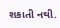શકાતી નથી.